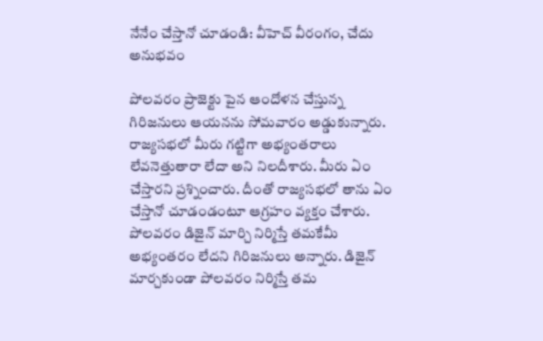నేనేం చేస్తానో చూడండి: వీహెచ్ వీరంగం, చేదు అనుభవం

పోలవరం ప్రాజెక్టు పైన ఆందోళన చేస్తున్న గిరిజనులు ఆయనను సోమవారం అడ్డుకున్నారు. రాజ్యసభలో మీరు గట్టిగా అభ్యంతరాలు లేవనెత్తుతారా లేదా అని నిలదీశారు. మీరు ఏం చేస్తారని ప్రశ్నించారు. దీంతో రాజ్యసభలో తాను ఏం చేస్తానో చూడండంటూ ఆగ్రహం వ్యక్తం చేశారు.
పోలవరం డిజైన్ మార్చి నిర్మిస్తే తమకేమీ అభ్యంతరం లేదని గిరిజనులు అన్నారు. డిజైన్ మార్చకుండా పోలవరం నిర్మిస్తే తమ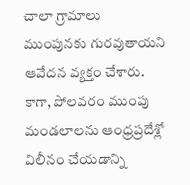చాలా గ్రామాలు ముంపునకు గురవుతాయని ఆవేదన వ్యక్తం చేశారు.
కాగా, పోలవరం ముంపు మండలాలను ఆంధ్రప్రదేశ్లో విలీనం చేయడాన్ని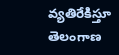వ్యతిరేకిస్తూ తెలంగాణ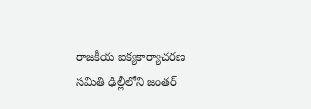రాజకీయ ఐక్యకార్యాచరణ సమితి ఢిల్లీలోని జంతర్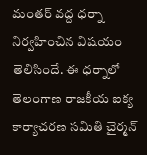మంతర్ వద్ద ధర్నా నిర్వహించిన విషయం తెలిసిందే. ఈ ధర్నాలో తెలంగాణ రాజకీయ ఐక్య కార్యాచరణ సమితి చైర్మన్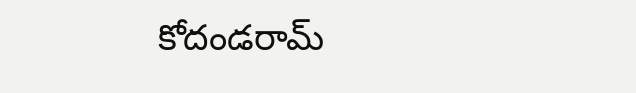కోదండరామ్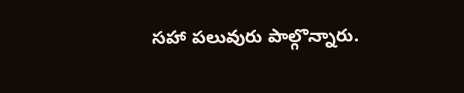సహా పలువురు పాల్గొన్నారు.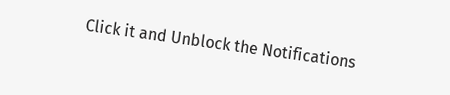Click it and Unblock the Notifications